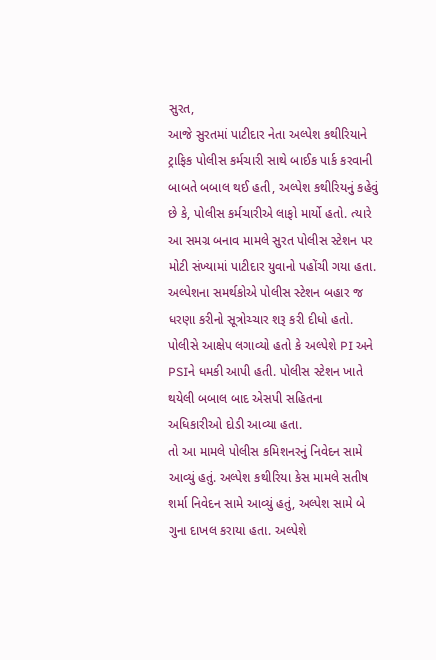સુરત,
આજે સુરતમાં પાટીદાર નેતા અલ્પેશ કથીરિયાને ટ્રાફિક પોલીસ કર્મચારી સાથે બાઈક પાર્ક કરવાની બાબતે બબાલ થઈ હતી, અલ્પેશ કથીરિયનું કહેવું છે કે, પોલીસ કર્મચારીએ લાફો માર્યો હતો. ત્યારે આ સમગ્ર બનાવ મામલે સુરત પોલીસ સ્ટેશન પર મોટી સંખ્યામાં પાટીદાર યુવાનો પહોંચી ગયા હતા.
અલ્પેશના સમર્થકોએ પોલીસ સ્ટેશન બહાર જ ધરણા કરીનો સૂત્રોચ્ચાર શરૂ કરી દીધો હતો. પોલીસે આક્ષેપ લગાવ્યો હતો કે અલ્પેશે PI અને PSIને ધમકી આપી હતી. પોલીસ સ્ટેશન ખાતે થયેલી બબાલ બાદ એસપી સહિતના અધિકારીઓ દોડી આવ્યા હતા.
તો આ મામલે પોલીસ કમિશનરનું નિવેદન સામે આવ્યું હતું. અલ્પેશ કથીરિયા કેસ મામલે સતીષ શર્મા નિવેદન સામે આવ્યું હતું, અલ્પેશ સામે બે ગુના દાખલ કરાયા હતા. અલ્પેશે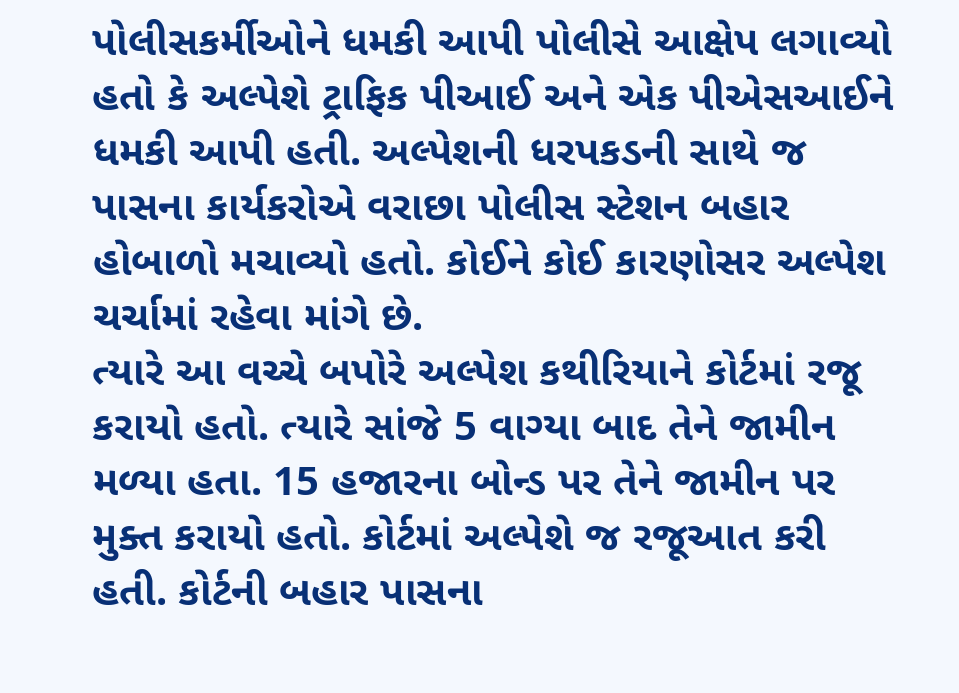પોલીસકર્મીઓને ધમકી આપી પોલીસે આક્ષેપ લગાવ્યો હતો કે અલ્પેશે ટ્રાફિક પીઆઈ અને એક પીએસઆઈને ધમકી આપી હતી. અલ્પેશની ધરપકડની સાથે જ પાસના કાર્યકરોએ વરાછા પોલીસ સ્ટેશન બહાર હોબાળો મચાવ્યો હતો. કોઈને કોઈ કારણોસર અલ્પેશ ચર્ચામાં રહેવા માંગે છે.
ત્યારે આ વચ્ચે બપોરે અલ્પેશ કથીરિયાને કોર્ટમાં રજૂ કરાયો હતો. ત્યારે સાંજે 5 વાગ્યા બાદ તેને જામીન મળ્યા હતા. 15 હજારના બોન્ડ પર તેને જામીન પર મુક્ત કરાયો હતો. કોર્ટમાં અલ્પેશે જ રજૂઆત કરી હતી. કોર્ટની બહાર પાસના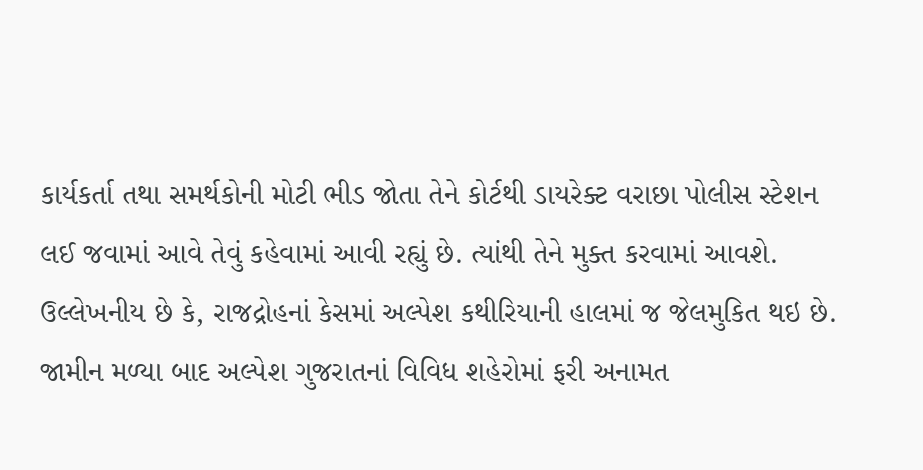કાર્યકર્તા તથા સમર્થકોની મોટી ભીડ જોતા તેને કોર્ટથી ડાયરેક્ટ વરાછા પોલીસ સ્ટેશન લઈ જવામાં આવે તેવું કહેવામાં આવી રહ્યું છે. ત્યાંથી તેને મુક્ત કરવામાં આવશે.
ઉલ્લેખનીય છે કે, રાજદ્રોહનાં કેસમાં અલ્પેશ કથીરિયાની હાલમાં જ જેલમુકિત થઇ છે. જામીન મળ્યા બાદ અલ્પેશ ગુજરાતનાં વિવિધ શહેરોમાં ફરી અનામત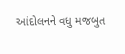આંદોલનને વધુ મજબુત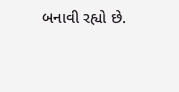બનાવી રહ્યો છે.